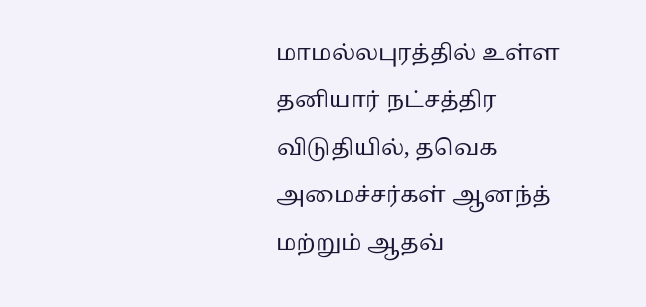மாமல்லபுரத்தில் உள்ள தனியார் நட்சத்திர விடுதியில், தவெக அமைச்சர்கள் ஆனந்த் மற்றும் ஆதவ்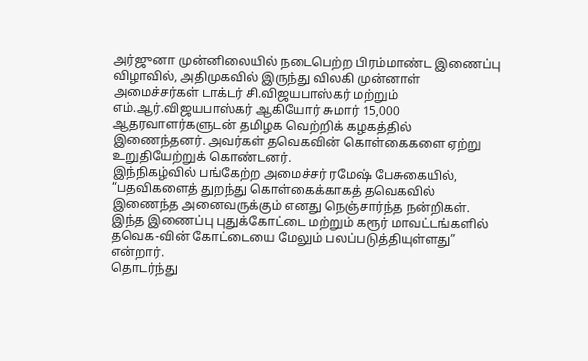அர்ஜுனா முன்னிலையில் நடைபெற்ற பிரம்மாண்ட இணைப்பு விழாவில், அதிமுகவில் இருந்து விலகி முன்னாள் அமைச்சர்கள் டாக்டர் சி.விஜயபாஸ்கர் மற்றும் எம்.ஆர்.விஜயபாஸ்கர் ஆகியோர் சுமார் 15,000 ஆதரவாளர்களுடன் தமிழக வெற்றிக் கழகத்தில் இணைந்தனர். அவர்கள் தவெகவின் கொள்கைகளை ஏற்று உறுதியேற்றுக் கொண்டனர்.
இந்நிகழ்வில் பங்கேற்ற அமைச்சர் ரமேஷ் பேசுகையில், “பதவிகளைத் துறந்து கொள்கைக்காகத் தவெகவில் இணைந்த அனைவருக்கும் எனது நெஞ்சார்ந்த நன்றிகள். இந்த இணைப்பு புதுக்கோட்டை மற்றும் கரூர் மாவட்டங்களில் தவெக-வின் கோட்டையை மேலும் பலப்படுத்தியுள்ளது” என்றார்.
தொடர்ந்து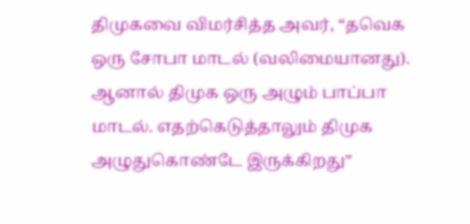திமுகவை விமர்சித்த அவர், “தவெக ஒரு சோபா மாடல் (வலிமையானது). ஆனால் திமுக ஒரு அழும் பாப்பா மாடல். எதற்கெடுத்தாலும் திமுக அழுதுகொண்டே இருக்கிறது”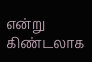என்று கிண்டலாக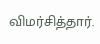விமர்சித்தார்.